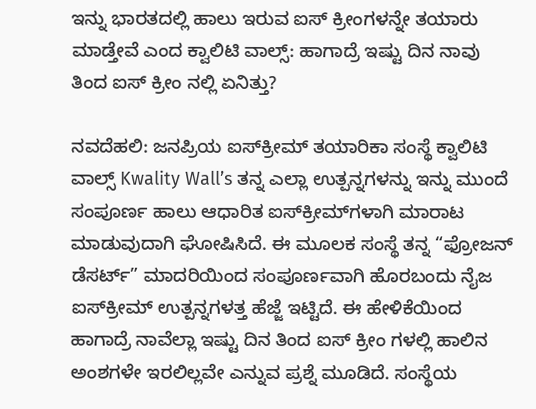ಇನ್ನು ಭಾರತದಲ್ಲಿ ಹಾಲು ಇರುವ ಐಸ್ ಕ್ರೀಂಗಳನ್ನೇ ತಯಾರು ಮಾಡ್ತೇವೆ ಎಂದ ಕ್ವಾಲಿಟಿ ವಾಲ್ಸ್: ಹಾಗಾದ್ರೆ ಇಷ್ಟು ದಿನ ನಾವು ತಿಂದ ಐಸ್ ಕ್ರೀಂ ನಲ್ಲಿ ಏನಿತ್ತು?

ನವದೆಹಲಿ: ಜನಪ್ರಿಯ ಐಸ್‌ಕ್ರೀಮ್ ತಯಾರಿಕಾ ಸಂಸ್ಥೆ ಕ್ವಾಲಿಟಿ ವಾಲ್ಸ್ Kwality Wall’s ತನ್ನ ಎಲ್ಲಾ ಉತ್ಪನ್ನಗಳನ್ನು ಇನ್ನು ಮುಂದೆ ಸಂಪೂರ್ಣ ಹಾಲು ಆಧಾರಿತ ಐಸ್‌ಕ್ರೀಮ್‌ಗಳಾಗಿ ಮಾರಾಟ ಮಾಡುವುದಾಗಿ ಘೋಷಿಸಿದೆ. ಈ ಮೂಲಕ ಸಂಸ್ಥೆ ತನ್ನ “ಫ್ರೋಜನ್ ಡೆಸರ್ಟ್” ಮಾದರಿಯಿಂದ ಸಂಪೂರ್ಣವಾಗಿ ಹೊರಬಂದು ನೈಜ ಐಸ್‌ಕ್ರೀಮ್ ಉತ್ಪನ್ನಗಳತ್ತ ಹೆಜ್ಜೆ ಇಟ್ಟಿದೆ. ಈ ಹೇಳಿಕೆಯಿಂದ ಹಾಗಾದ್ರೆ ನಾವೆಲ್ಲಾ ಇಷ್ಟು ದಿನ ತಿಂದ ಐಸ್ ಕ್ರೀಂ ಗಳಲ್ಲಿ ಹಾಲಿನ ಅಂಶಗಳೇ ಇರಲಿಲ್ಲವೇ ಎನ್ನುವ ಪ್ರಶ್ನೆ ಮೂಡಿದೆ. ಸಂಸ್ಥೆಯ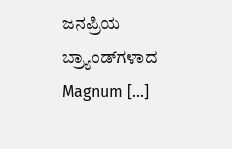ಜನಪ್ರಿಯ ಬ್ರ್ಯಾಂಡ್‌ಗಳಾದ Magnum […]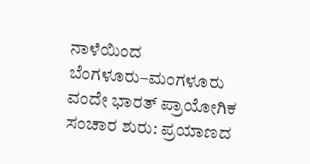ನಾಳೆಯಿಂದ ಬೆಂಗಳೂರು–ಮಂಗಳೂರು ವಂದೇ ಭಾರತ್ ಪ್ರಾಯೋಗಿಕ ಸಂಚಾರ ಶುರು: ಪ್ರಯಾಣದ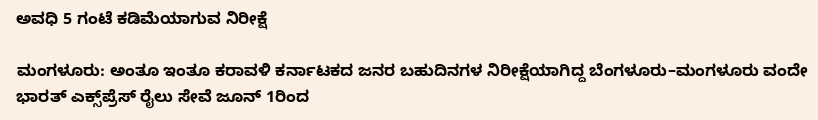ಅವಧಿ 5 ಗಂಟೆ ಕಡಿಮೆಯಾಗುವ ನಿರೀಕ್ಷೆ

ಮಂಗಳೂರು: ಅಂತೂ ಇಂತೂ ಕರಾವಳಿ ಕರ್ನಾಟಕದ ಜನರ ಬಹುದಿನಗಳ ನಿರೀಕ್ಷೆಯಾಗಿದ್ದ ಬೆಂಗಳೂರು–ಮಂಗಳೂರು ವಂದೇ ಭಾರತ್ ಎಕ್ಸ್‌ಪ್ರೆಸ್ ರೈಲು ಸೇವೆ ಜೂನ್ 1ರಿಂದ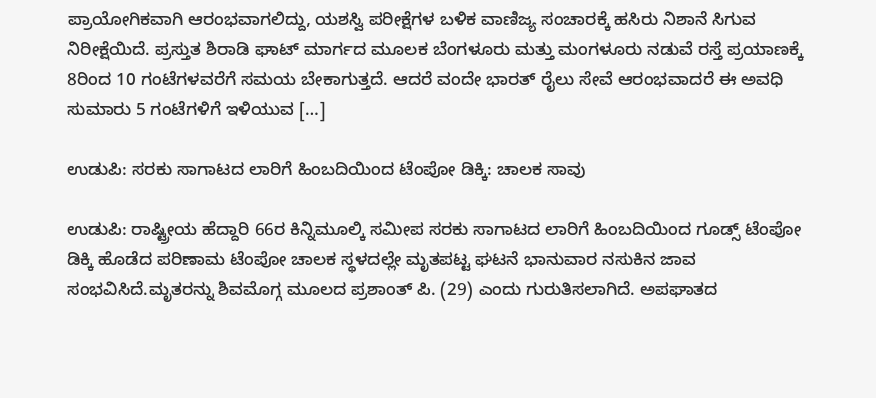ಪ್ರಾಯೋಗಿಕವಾಗಿ ಆರಂಭವಾಗಲಿದ್ದು, ಯಶಸ್ವಿ ಪರೀಕ್ಷೆಗಳ ಬಳಿಕ ವಾಣಿಜ್ಯ ಸಂಚಾರಕ್ಕೆ ಹಸಿರು ನಿಶಾನೆ ಸಿಗುವ ನಿರೀಕ್ಷೆಯಿದೆ. ಪ್ರಸ್ತುತ ಶಿರಾಡಿ ಘಾಟ್ ಮಾರ್ಗದ ಮೂಲಕ ಬೆಂಗಳೂರು ಮತ್ತು ಮಂಗಳೂರು ನಡುವೆ ರಸ್ತೆ ಪ್ರಯಾಣಕ್ಕೆ 8ರಿಂದ 10 ಗಂಟೆಗಳವರೆಗೆ ಸಮಯ ಬೇಕಾಗುತ್ತದೆ. ಆದರೆ ವಂದೇ ಭಾರತ್ ರೈಲು ಸೇವೆ ಆರಂಭವಾದರೆ ಈ ಅವಧಿ ಸುಮಾರು 5 ಗಂಟೆಗಳಿಗೆ ಇಳಿಯುವ […]

ಉಡುಪಿ: ಸರಕು ಸಾಗಾಟದ ಲಾರಿಗೆ ಹಿಂಬದಿಯಿಂದ ಟೆಂಪೋ ಡಿಕ್ಕಿ: ಚಾಲಕ ಸಾವು

ಉಡುಪಿ: ರಾಷ್ಟ್ರೀಯ ಹೆದ್ದಾರಿ 66ರ ಕಿನ್ನಿಮೂಲ್ಕಿ ಸಮೀಪ ಸರಕು ಸಾಗಾಟದ ಲಾರಿಗೆ ಹಿಂಬದಿಯಿಂದ ಗೂಡ್ಸ್ ಟೆಂಪೋ ಡಿಕ್ಕಿ ಹೊಡೆದ ಪರಿಣಾಮ ಟೆಂಪೋ ಚಾಲಕ ಸ್ಥಳದಲ್ಲೇ ಮೃತಪಟ್ಟ ಘಟನೆ ಭಾನುವಾರ ನಸುಕಿನ ಜಾವ ಸಂಭವಿಸಿದೆ.ಮೃತರನ್ನು ಶಿವಮೊಗ್ಗ ಮೂಲದ ಪ್ರಶಾಂತ್ ಪಿ. (29) ಎಂದು ಗುರುತಿಸಲಾಗಿದೆ. ಅಪಘಾತದ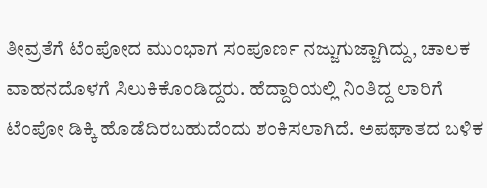ತೀವ್ರತೆಗೆ ಟೆಂಪೋದ ಮುಂಭಾಗ ಸಂಪೂರ್ಣ ನಜ್ಜುಗುಜ್ಜಾಗಿದ್ದು, ಚಾಲಕ ವಾಹನದೊಳಗೆ ಸಿಲುಕಿಕೊಂಡಿದ್ದರು. ಹೆದ್ದಾರಿಯಲ್ಲಿ ನಿಂತಿದ್ದ ಲಾರಿಗೆ ಟೆಂಪೋ ಡಿಕ್ಕಿ ಹೊಡೆದಿರಬಹುದೆಂದು ಶಂಕಿಸಲಾಗಿದೆ. ಅಪಘಾತದ ಬಳಿಕ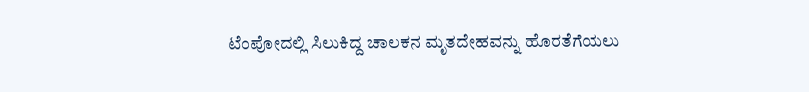ಟೆಂಪೋದಲ್ಲಿ ಸಿಲುಕಿದ್ದ ಚಾಲಕನ ಮೃತದೇಹವನ್ನು ಹೊರತೆಗೆಯಲು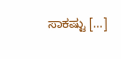ಸಾಕಷ್ಟು […]